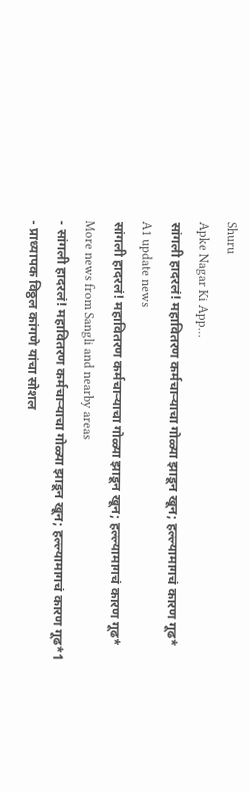Shuru
Apke Nagar Ki App…
सांगली हादरलं! महावितरण कर्मचाऱ्याचा गोळ्या झाडून खून; हल्ल्यामागचं कारण गूढ*
A1 update news
सांगली हादरलं! महावितरण कर्मचाऱ्याचा गोळ्या झाडून खून; हल्ल्यामागचं कारण गूढ*
More news from Sangli and nearby areas
- सांगली हादरलं! महावितरण कर्मचाऱ्याचा गोळ्या झाडून खून; हल्ल्यामागचं कारण गूढ*1
- प्राध्यापक विठ्ठल कांगणे यांचा सोशल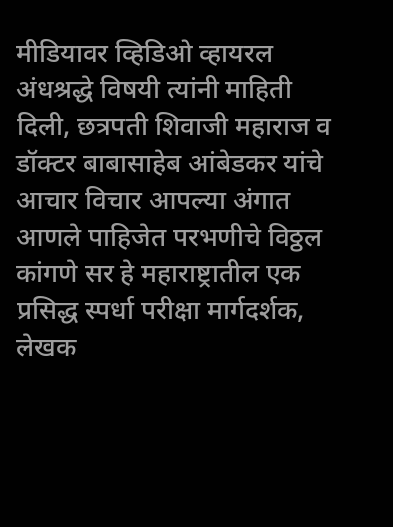मीडियावर व्हिडिओ व्हायरल अंधश्रद्धे विषयी त्यांनी माहिती दिली, छत्रपती शिवाजी महाराज व डॉक्टर बाबासाहेब आंबेडकर यांचे आचार विचार आपल्या अंगात आणले पाहिजेत परभणीचे विठ्ठल कांगणे सर हे महाराष्ट्रातील एक प्रसिद्ध स्पर्धा परीक्षा मार्गदर्शक, लेखक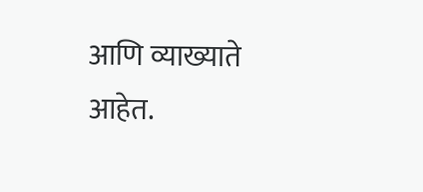आणि व्याख्याते आहेत.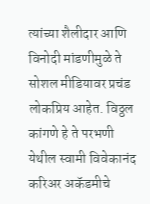त्यांच्या शैलीदार आणि विनोदी मांडणीमुळे ते सोशल मीडियावर प्रचंड लोकप्रिय आहेत. विठ्ठल कांगणे हे ते परभणी येथील स्वामी विवेकानंद करिअर अकॅडमीचे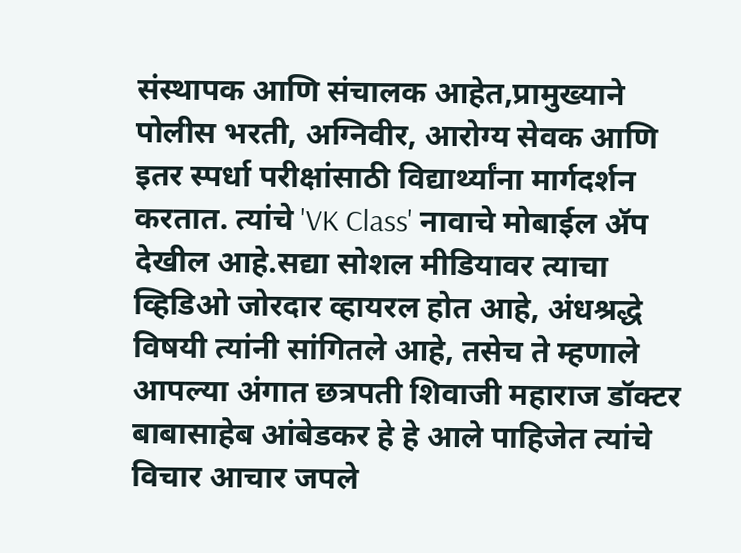संस्थापक आणि संचालक आहेत,प्रामुख्याने पोलीस भरती, अग्निवीर, आरोग्य सेवक आणि इतर स्पर्धा परीक्षांसाठी विद्यार्थ्यांना मार्गदर्शन करतात. त्यांचे 'VK Class' नावाचे मोबाईल ॲप देखील आहे.सद्या सोशल मीडियावर त्याचा व्हिडिओ जोरदार व्हायरल होत आहे, अंधश्रद्धे विषयी त्यांनी सांगितले आहे, तसेच ते म्हणाले आपल्या अंगात छत्रपती शिवाजी महाराज डॉक्टर बाबासाहेब आंबेडकर हे हे आले पाहिजेत त्यांचे विचार आचार जपले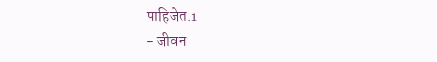पाहिजेत.1
- जीवन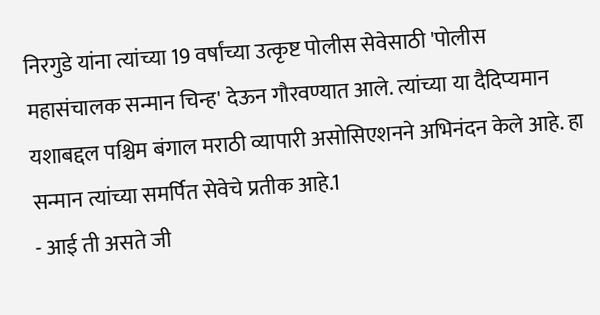निरगुडे यांना त्यांच्या 19 वर्षांच्या उत्कृष्ट पोलीस सेवेसाठी 'पोलीस महासंचालक सन्मान चिन्ह' देऊन गौरवण्यात आले. त्यांच्या या दैदिप्यमान यशाबद्दल पश्चिम बंगाल मराठी व्यापारी असोसिएशनने अभिनंदन केले आहे. हा सन्मान त्यांच्या समर्पित सेवेचे प्रतीक आहे.1
- आई ती असते जी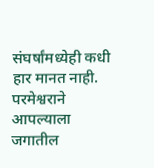संघर्षांमध्येही कधी हार मानत नाही. परमेश्वराने आपल्याला जगातील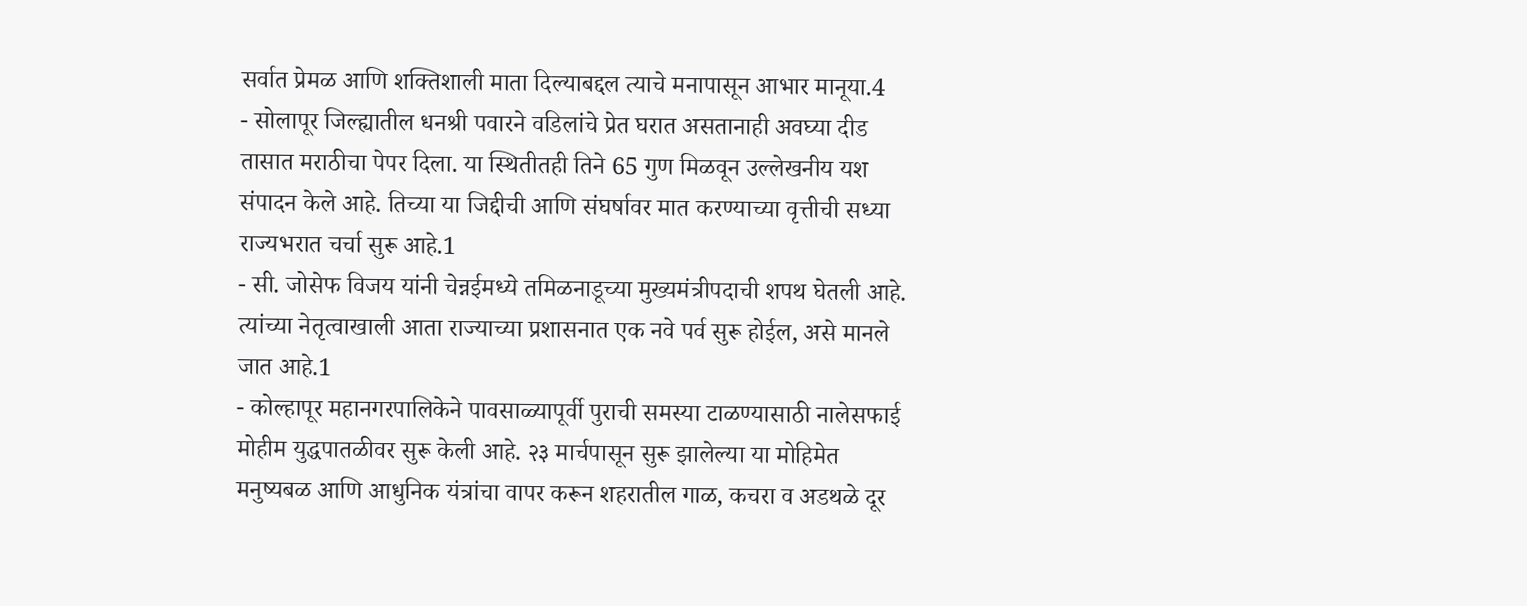सर्वात प्रेमळ आणि शक्तिशाली माता दिल्याबद्दल त्याचे मनापासून आभार मानूया.4
- सोलापूर जिल्ह्यातील धनश्री पवारने वडिलांचे प्रेत घरात असतानाही अवघ्या दीड तासात मराठीचा पेपर दिला. या स्थितीतही तिने 65 गुण मिळवून उल्लेखनीय यश संपादन केले आहे. तिच्या या जिद्दीची आणि संघर्षावर मात करण्याच्या वृत्तीची सध्या राज्यभरात चर्चा सुरू आहे.1
- सी. जोसेफ विजय यांनी चेन्नईमध्ये तमिळनाडूच्या मुख्यमंत्रीपदाची शपथ घेतली आहे. त्यांच्या नेतृत्वाखाली आता राज्याच्या प्रशासनात एक नवे पर्व सुरू होईल, असे मानले जात आहे.1
- कोल्हापूर महानगरपालिकेने पावसाळ्यापूर्वी पुराची समस्या टाळण्यासाठी नालेसफाई मोहीम युद्धपातळीवर सुरू केली आहे. २३ मार्चपासून सुरू झालेल्या या मोहिमेत मनुष्यबळ आणि आधुनिक यंत्रांचा वापर करून शहरातील गाळ, कचरा व अडथळे दूर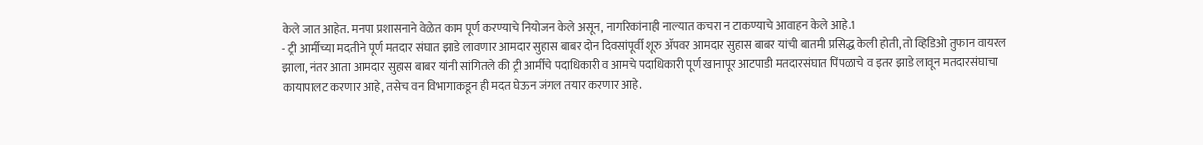केले जात आहेत. मनपा प्रशासनाने वेळेत काम पूर्ण करण्याचे नियोजन केले असून, नागरिकांनाही नाल्यात कचरा न टाकण्याचे आवाहन केले आहे.1
- ट्री आर्मीच्या मदतीने पूर्ण मतदार संघात झाडे लावणार आमदार सुहास बाबर दोन दिवसांपूर्वी शूरु ॲपवर आमदार सुहास बाबर यांची बातमी प्रसिद्ध केली होती, तो व्हिडिओ तुफान वायरल झाला, नंतर आता आमदार सुहास बाबर यांनी सांगितले की ट्री आर्मीचे पदाधिकारी व आमचे पदाधिकारी पूर्ण खानापूर आटपाडी मतदारसंघात पिंपळाचे व इतर झाडे लावून मतदारसंघाचा कायापालट करणार आहे, तसेच वन विभागाकडून ही मदत घेऊन जंगल तयार करणार आहे.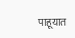पाहूयात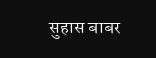सुहास बाबर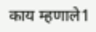काय म्हणाले1